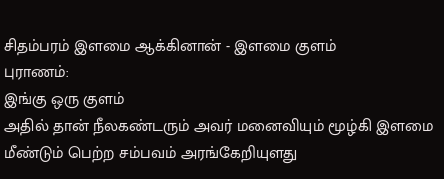சிதம்பரம் இளமை ஆக்கினான் - இளமை குளம்
புராணம்:
இங்கு ஒரு குளம்
அதில் தான் நீலகண்டரும் அவர் மனைவியும் மூழ்கி இளமை மீண்டும் பெற்ற சம்பவம் அரங்கேறியுளது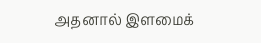அதனால் இளமைக்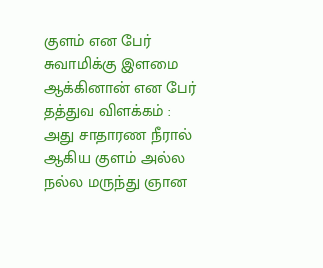குளம் என பேர்
சுவாமிக்கு இளமை ஆக்கினான் என பேர்
தத்துவ விளக்கம் :
அது சாதாரண நீரால் ஆகிய குளம் அல்ல
நல்ல மருந்து ஞான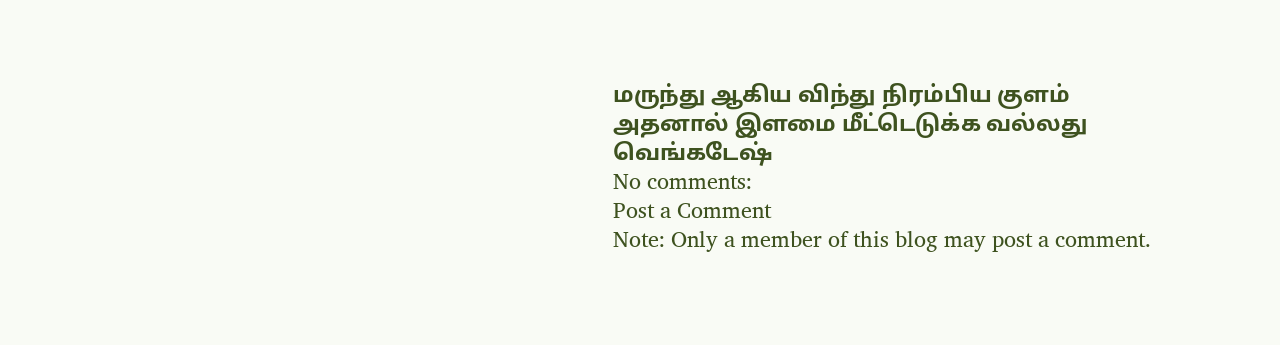மருந்து ஆகிய விந்து நிரம்பிய குளம்
அதனால் இளமை மீட்டெடுக்க வல்லது
வெங்கடேஷ்
No comments:
Post a Comment
Note: Only a member of this blog may post a comment.